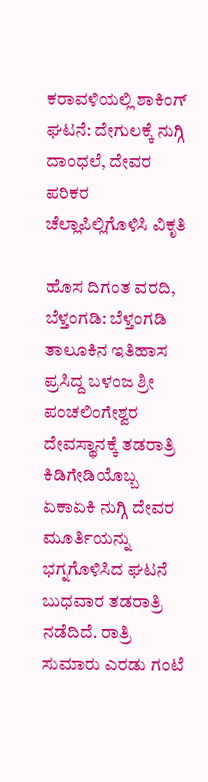ಕರಾವಳಿಯಲ್ಲಿ ಶಾಕಿಂಗ್ ಘಟನೆ: ದೇಗುಲಕ್ಕೆ ನುಗ್ಗಿ ದಾಂಧಲೆ, ದೇವರ ಪರಿಕರ ಚೆಲ್ಲಾಪಿಲ್ಲಿಗೊಳಿಸಿ ವಿಕೃತಿ

ಹೊಸ ದಿಗಂತ ವರದಿ, ಬೆಳ್ತಂಗಡಿ: ಬೆಳ್ತಂಗಡಿ ತಾಲೂಕಿನ ಇತಿಹಾಸ ಪ್ರಸಿದ್ದ ಬಳಂಜ ಶ್ರೀ ಪಂಚಲಿಂಗೇಶ್ವರ ದೇವಸ್ಥಾನಕ್ಕೆ ತಡರಾತ್ರಿ ಕಿಡಿಗೇಡಿಯೊಬ್ಬ ಏಕಾಏಕಿ ನುಗ್ಗಿ ದೇವರ ಮೂರ್ತಿಯನ್ನು ಭಗ್ನಗೊಳಿಸಿದ ಘಟನೆ ಬುಧವಾರ ತಡರಾತ್ರಿ ನಡೆದಿದೆ. ರಾತ್ರಿ ಸುಮಾರು ಎರಡು ಗಂಟೆ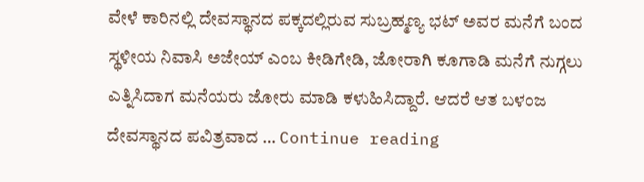ವೇಳೆ ಕಾರಿನಲ್ಲಿ ದೇವಸ್ಥಾನದ ಪಕ್ಕದಲ್ಲಿರುವ ಸುಬ್ರಹ್ಮಣ್ಯ ಭಟ್ ಅವರ ಮನೆಗೆ ಬಂದ ಸ್ಥಳೀಯ ನಿವಾಸಿ ಅಜೇಯ್ ಎಂಬ ಕೀಡಿಗೇಡಿ, ಜೋರಾಗಿ ಕೂಗಾಡಿ ಮನೆಗೆ ನುಗ್ಗಲು ಎತ್ನಿಸಿದಾಗ ಮನೆಯರು ಜೋರು ಮಾಡಿ ಕಳುಹಿಸಿದ್ದಾರೆ. ಆದರೆ ಆತ ಬಳಂಜ ದೇವಸ್ಥಾನದ ಪವಿತ್ರವಾದ … Continue reading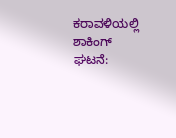ಕರಾವಳಿಯಲ್ಲಿ ಶಾಕಿಂಗ್ ಘಟನೆ: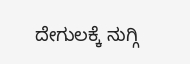ದೇಗುಲಕ್ಕೆ ನುಗ್ಗಿ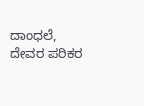ದಾಂಧಲೆ, ದೇವರ ಪರಿಕರ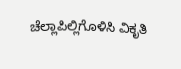ಚೆಲ್ಲಾಪಿಲ್ಲಿಗೊಳಿಸಿ ವಿಕೃತಿ